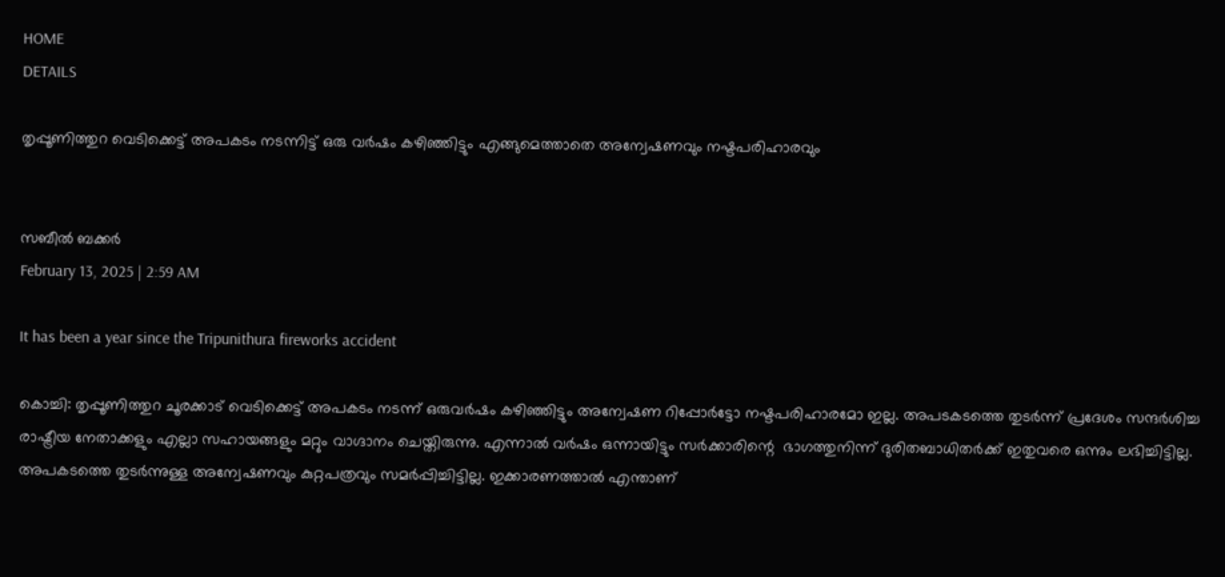HOME
DETAILS

തൃപ്പൂണിത്തുറ വെടിക്കെട്ട് അപകടം നടന്നിട്ട് ഒരു വര്‍ഷം കഴിഞ്ഞിട്ടും എങ്ങുമെത്താതെ അന്വേഷണവും നഷ്ടപരിഹാരവും


സബീല്‍ ബക്കര്‍
February 13, 2025 | 2:59 AM

It has been a year since the Tripunithura fireworks accident

കൊച്ചി: തൃപ്പൂണിത്തുറ ചൂരക്കാട് വെടിക്കെട്ട് അപകടം നടന്ന് ഒരുവർഷം കഴിഞ്ഞിട്ടും അന്വേഷണ റിപ്പോര്‍ട്ടോ നഷ്ടപരിഹാരമോ ഇല്ല. അപടകടത്തെ തുടർന്ന് പ്രദേശം സന്ദര്‍ശിച്ച രാഷ്ട്രീയ നേതാക്കളും എല്ലാ സഹായങ്ങളും മറ്റും വാഗ്ദാനം ചെയ്തിരുന്നു. എന്നാല്‍ വര്‍ഷം ഒന്നായിട്ടും സര്‍ക്കാരിന്റെ  ഭാഗത്തുനിന്ന് ദുരിതബാധിതര്‍ക്ക് ഇതുവരെ ഒന്നും ലഭിച്ചിട്ടില്ല. അപകടത്തെ തുടര്‍ന്നുള്ള അന്വേഷണവും കുറ്റപത്രവും സമര്‍പ്പിച്ചിട്ടില്ല. ഇക്കാരണത്താല്‍ എന്താണ്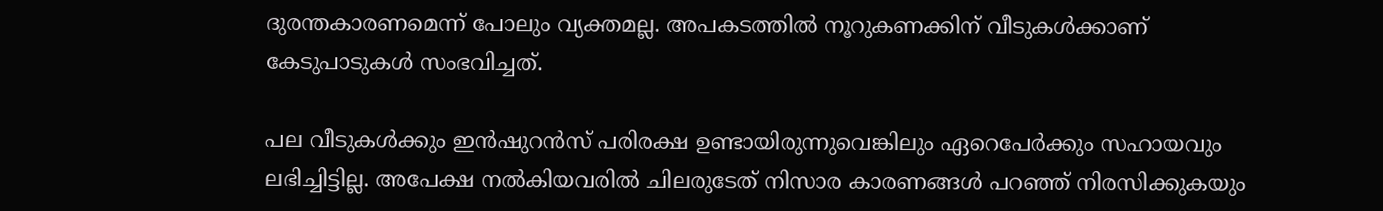ദുരന്തകാരണമെന്ന് പോലും വ്യക്തമല്ല. അപകടത്തിൽ നൂറുകണക്കിന് വീടുകള്‍ക്കാണ് കേടുപാടുകള്‍ സംഭവിച്ചത്.

പല വീടുകള്‍ക്കും ഇന്‍ഷുറന്‍സ് പരിരക്ഷ ഉണ്ടായിരുന്നുവെങ്കിലും ഏറെപേർക്കും സഹായവും ലഭിച്ചിട്ടില്ല. അപേക്ഷ നല്‍കിയവരില്‍ ചിലരുടേത് നിസാര കാരണങ്ങൾ പറഞ്ഞ് നിരസിക്കുകയും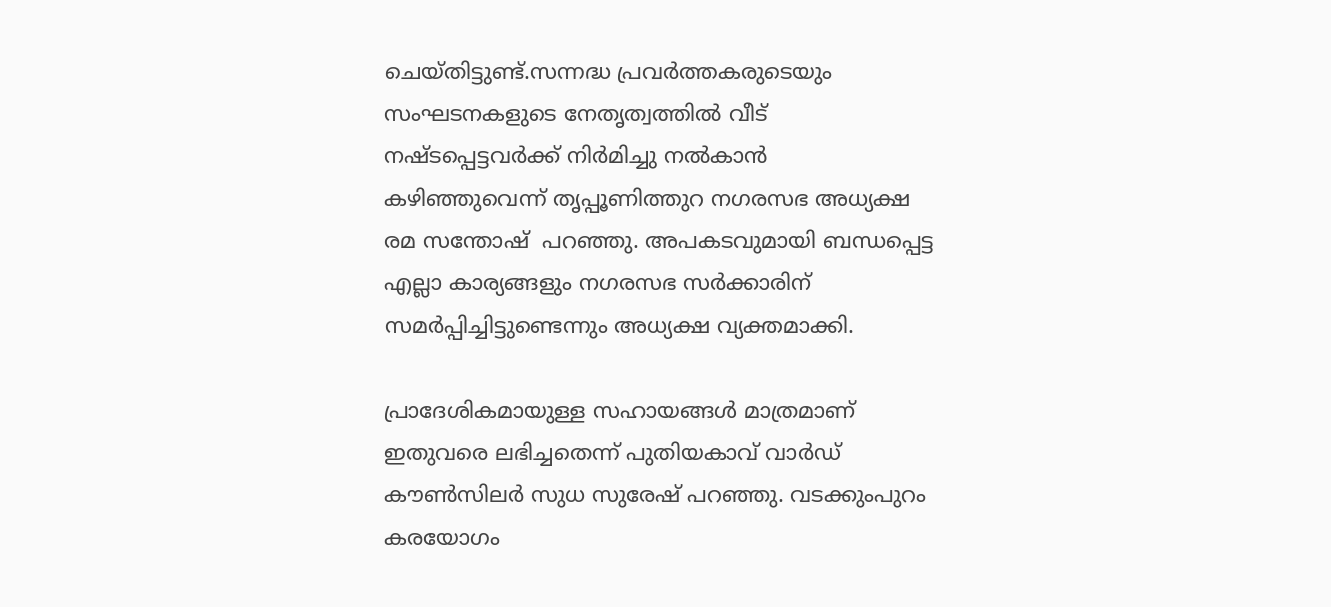ചെയ്തിട്ടുണ്ട്.സന്നദ്ധ പ്രവര്‍ത്തകരുടെയും സംഘടനകളുടെ നേതൃത്വത്തില്‍ വീട് നഷ്ടപ്പെട്ടവര്‍ക്ക് നിർമിച്ചു നൽകാൻ കഴിഞ്ഞുവെന്ന് തൃപ്പൂണിത്തുറ നഗരസഭ അധ്യക്ഷ രമ സന്തോഷ്  പറഞ്ഞു. അപകടവുമായി ബന്ധപ്പെട്ട എല്ലാ കാര്യങ്ങളും നഗരസഭ സര്‍ക്കാരിന് സമര്‍പ്പിച്ചിട്ടുണ്ടെന്നും അധ്യക്ഷ വ്യക്തമാക്കി.

പ്രാദേശികമായുള്ള സഹായങ്ങള്‍ മാത്രമാണ് ഇതുവരെ ലഭിച്ചതെന്ന് പുതിയകാവ് വാര്‍ഡ് കൗണ്‍സിലര്‍ സുധ സുരേഷ് പറഞ്ഞു. വടക്കുംപുറം കരയോഗം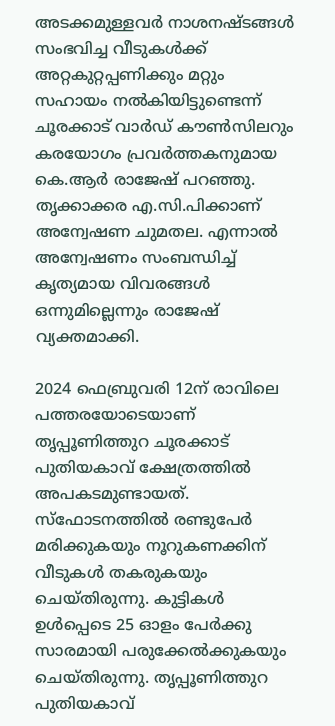അടക്കമുള്ളവർ നാശനഷ്ടങ്ങള്‍ സംഭവിച്ച വീടുകള്‍ക്ക് അറ്റകുറ്റപ്പണിക്കും മറ്റും സഹായം നല്‍കിയിട്ടുണ്ടെന്ന് ചൂരക്കാട് വാര്‍ഡ് കൗണ്‍സിലറും കരയോഗം പ്രവര്‍ത്തകനുമായ കെ.ആര്‍ രാജേഷ് പറഞ്ഞു. തൃക്കാക്കര എ.സി.പിക്കാണ് അന്വേഷണ ചുമതല. എന്നാല്‍ അന്വേഷണം സംബന്ധിച്ച് കൃത്യമായ വിവരങ്ങള്‍ ഒന്നുമില്ലെന്നും രാജേഷ് വ്യക്തമാക്കി.

2024 ഫെബ്രുവരി 12ന് രാവിലെ പത്തരയോടെയാണ് തൃപ്പൂണിത്തുറ ചൂരക്കാട് പുതിയകാവ് ക്ഷേത്രത്തില്‍ അപകടമുണ്ടായത്.  സ്‌ഫോടനത്തില്‍ രണ്ടുപേര്‍ മരിക്കുകയും നൂറുകണക്കിന് വീടുകള്‍ തകരുകയും ചെയ്തിരുന്നു. കുട്ടികള്‍ ഉള്‍പ്പെടെ 25 ഓളം പേര്‍ക്കു സാരമായി പരുക്കേല്‍ക്കുകയും ചെയ്തിരുന്നു. തൃപ്പൂണിത്തുറ പുതിയകാവ്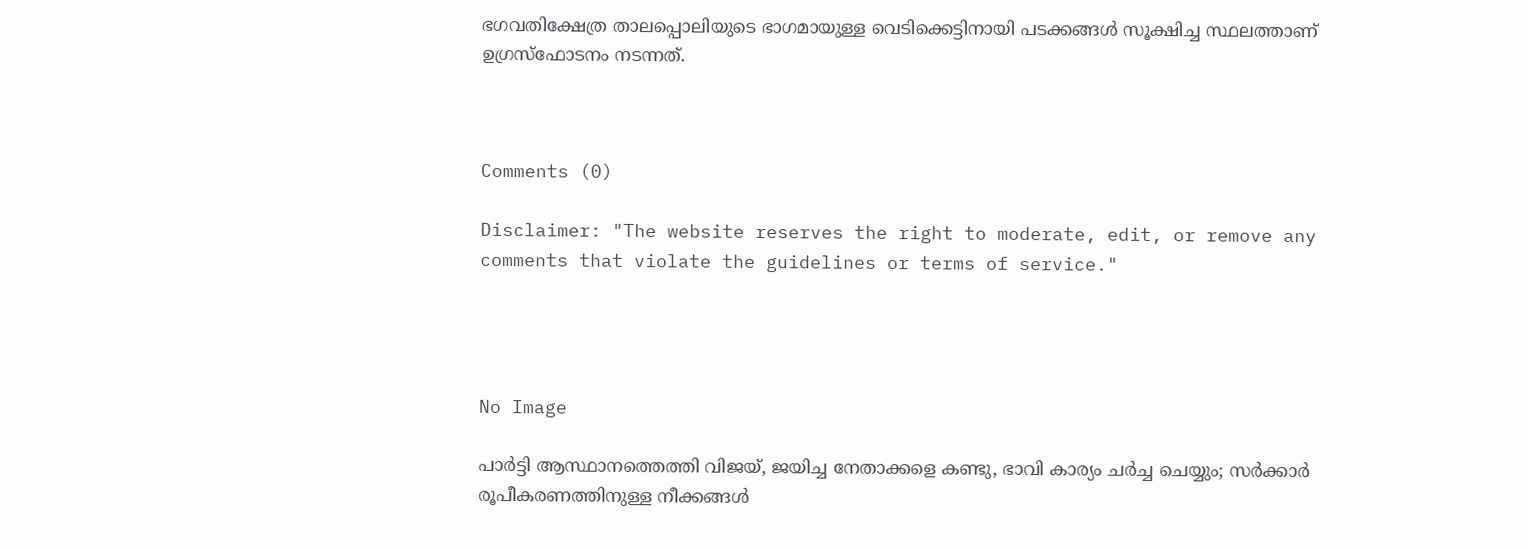ഭഗവതിക്ഷേത്ര താലപ്പൊലിയുടെ ഭാഗമായുള്ള വെടിക്കെട്ടിനായി പടക്കങ്ങള്‍ സൂക്ഷിച്ച സ്ഥലത്താണ് ഉഗ്രസ്‌ഫോടനം നടന്നത്.



Comments (0)

Disclaimer: "The website reserves the right to moderate, edit, or remove any comments that violate the guidelines or terms of service."




No Image

പാര്‍ട്ടി ആസ്ഥാനത്തെത്തി വിജയ്, ജയിച്ച നേതാക്കളെ കണ്ടു, ഭാവി കാര്യം ചര്‍ച്ച ചെയ്യും; സര്‍ക്കാര്‍ രൂപീകരണത്തിനുള്ള നീക്കങ്ങള്‍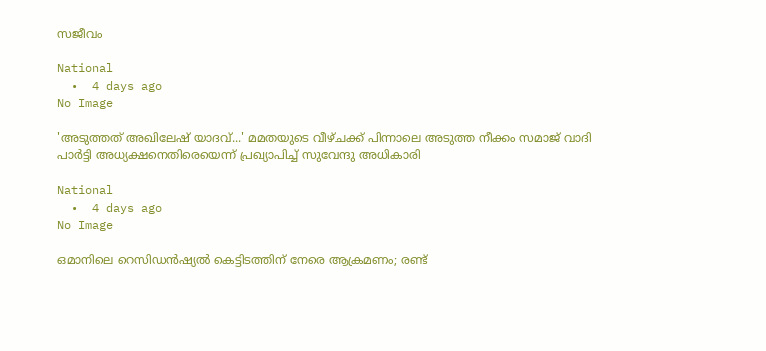സജീവം

National
  •  4 days ago
No Image

'അടുത്തത് അഖിലേഷ് യാദവ്...' മമതയുടെ വീഴ്ചക്ക് പിന്നാലെ അടുത്ത നീക്കം സമാജ് വാദി പാര്‍ട്ടി അധ്യക്ഷനെതിരെയെന്ന് പ്രഖ്യാപിച്ച് സുവേന്ദു അധികാരി

National
  •  4 days ago
No Image

ഒമാനിലെ റെസിഡൻഷ്യൽ കെട്ടിടത്തിന് നേരെ ആക്രമണം; രണ്ട്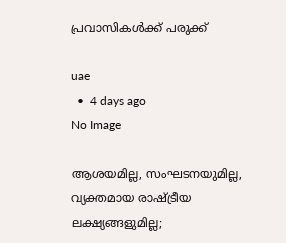പ്രവാസികൾക്ക് പരുക്ക്

uae
  •  4 days ago
No Image

ആശയമില്ല, സംഘടനയുമില്ല, വ്യക്തമായ രാഷ്ട്രീയ ലക്ഷ്യങ്ങളുമില്ല;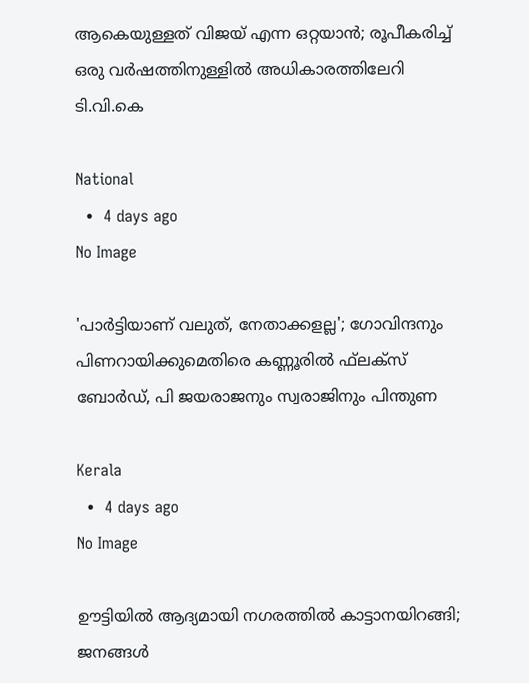ആകെയുള്ളത് വിജയ് എന്ന ഒറ്റയാൻ; രൂപീകരിച്ച് ഒരു വർഷത്തിനുള്ളിൽ അധികാരത്തിലേറി ടി.വി.കെ

National
  •  4 days ago
No Image

'പാര്‍ട്ടിയാണ് വലുത്, നേതാക്കളല്ല'; ഗോവിന്ദനും പിണറായിക്കുമെതിരെ കണ്ണൂരില്‍ ഫ്‌ലക്‌സ് ബോര്‍ഡ്, പി ജയരാജനും സ്വരാജിനും പിന്തുണ

Kerala
  •  4 days ago
No Image

ഊട്ടിയില്‍ ആദ്യമായി നഗരത്തില്‍ കാട്ടാനയിറങ്ങി; ജനങ്ങള്‍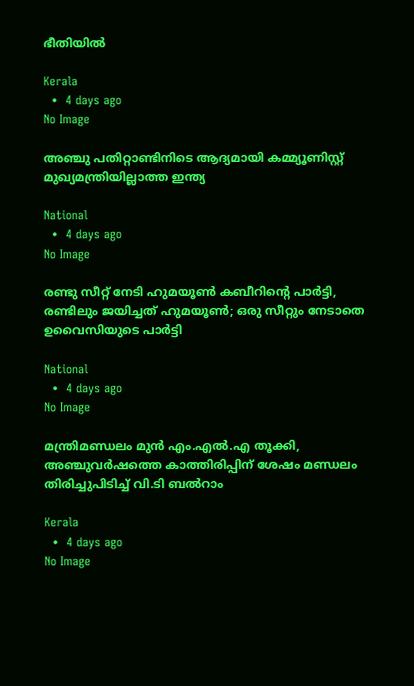ഭീതിയില്‍

Kerala
  •  4 days ago
No Image

അഞ്ചു പതിറ്റാണ്ടിനിടെ ആദ്യമായി കമ്മ്യൂണിസ്റ്റ് മുഖ്യമന്ത്രിയില്ലാത്ത ഇന്ത്യ

National
  •  4 days ago
No Image

രണ്ടു സീറ്റ് നേടി ഹുമയൂൺ കബീറിന്റെ പാർട്ടി, രണ്ടിലും ജയിച്ചത് ഹുമയൂൺ; ഒരു സീറ്റും നേടാതെ ഉവൈസിയുടെ പാർട്ടി

National
  •  4 days ago
No Image

മന്ത്രിമണ്ഡലം മുന്‍ എം.എല്‍.എ തൂക്കി, അഞ്ചുവര്‍ഷത്തെ കാത്തിരിപ്പിന് ശേഷം മണ്ഡലം തിരിച്ചുപിടിച്ച് വി.ടി ബല്‍റാം

Kerala
  •  4 days ago
No Image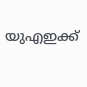യുഎഇക്ക്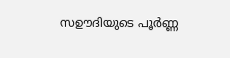സഊദിയുടെ പൂർണ്ണ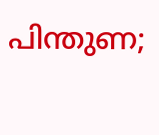പിന്തുണ;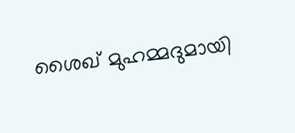ശൈഖ് മുഹമ്മദുമായി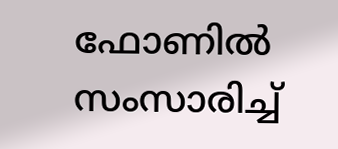ഫോണിൽ സംസാരിച്ച്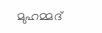മുഹമ്മദ്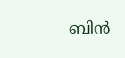ബിൻ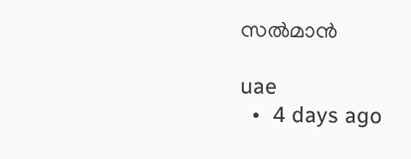സൽമാൻ

uae
  •  4 days ago